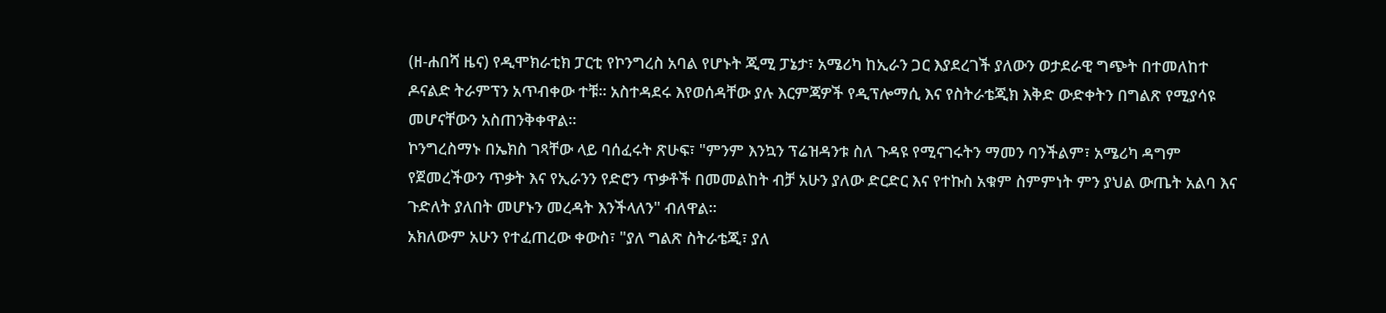(ዘ-ሐበሻ ዜና) የዲሞክራቲክ ፓርቲ የኮንግረስ አባል የሆኑት ጂሚ ፓኔታ፣ አሜሪካ ከኢራን ጋር እያደረገች ያለውን ወታደራዊ ግጭት በተመለከተ ዶናልድ ትራምፕን አጥብቀው ተቹ። አስተዳደሩ እየወሰዳቸው ያሉ እርምጃዎች የዲፕሎማሲ እና የስትራቴጂክ እቅድ ውድቀትን በግልጽ የሚያሳዩ መሆናቸውን አስጠንቅቀዋል።
ኮንግረስማኑ በኤክስ ገጻቸው ላይ ባሰፈሩት ጽሁፍ፣ "ምንም እንኳን ፕሬዝዳንቱ ስለ ጉዳዩ የሚናገሩትን ማመን ባንችልም፣ አሜሪካ ዳግም የጀመረችውን ጥቃት እና የኢራንን የድሮን ጥቃቶች በመመልከት ብቻ አሁን ያለው ድርድር እና የተኩስ አቁም ስምምነት ምን ያህል ውጤት አልባ እና ጉድለት ያለበት መሆኑን መረዳት እንችላለን" ብለዋል።
አክለውም አሁን የተፈጠረው ቀውስ፣ "ያለ ግልጽ ስትራቴጂ፣ ያለ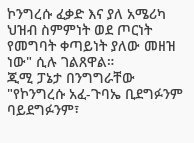ኮንግረሱ ፈቃድ እና ያለ አሜሪካ ህዝብ ስምምነት ወደ ጦርነት የመግባት ቀጣይነት ያለው መዘዝ ነው" ሲሉ ገልጸዋል።
ጂሚ ፓኔታ በንግግራቸው "የኮንግረሱ አፈ-ጉባኤ ቢደግፉንም ባይደግፉንም፣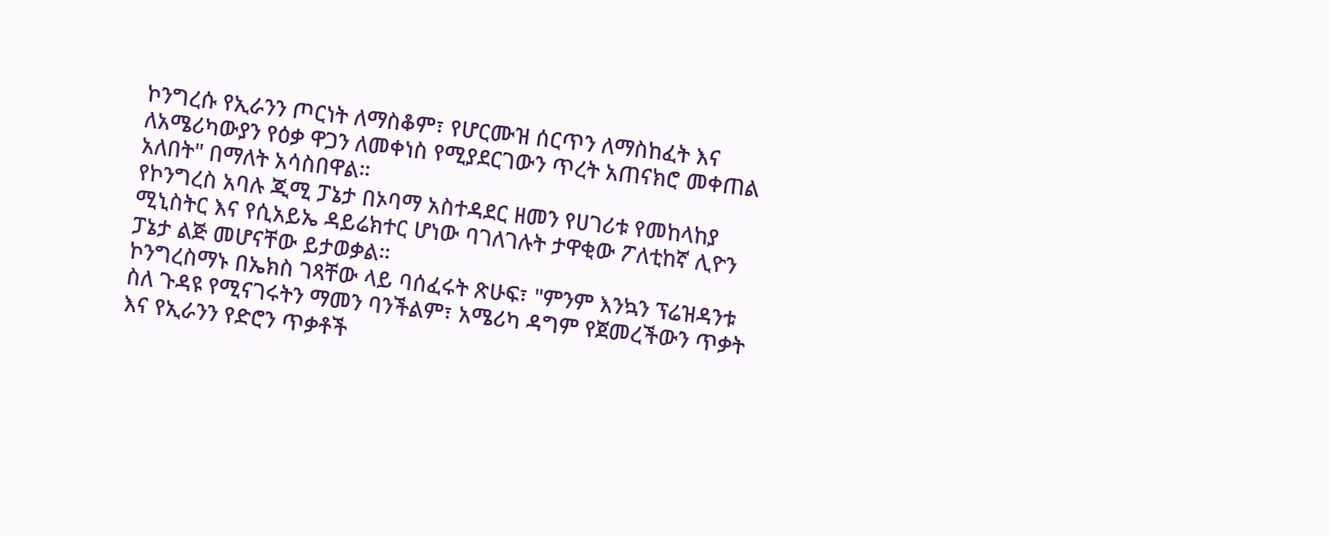ኮንግረሱ የኢራንን ጦርነት ለማስቆም፣ የሆርሙዝ ሰርጥን ለማስከፈት እና ለአሜሪካውያን የዕቃ ዋጋን ለመቀነስ የሚያደርገውን ጥረት አጠናክሮ መቀጠል አለበት" በማለት አሳስበዋል።
የኮንግረስ አባሉ ጂሚ ፓኔታ በኦባማ አስተዳደር ዘመን የሀገሪቱ የመከላከያ ሚኒስትር እና የሲአይኤ ዳይሬክተር ሆነው ባገለገሉት ታዋቂው ፖለቲከኛ ሊዮን ፓኔታ ልጅ መሆናቸው ይታወቃል።
ኮንግረስማኑ በኤክስ ገጻቸው ላይ ባሰፈሩት ጽሁፍ፣ "ምንም እንኳን ፕሬዝዳንቱ ስለ ጉዳዩ የሚናገሩትን ማመን ባንችልም፣ አሜሪካ ዳግም የጀመረችውን ጥቃት እና የኢራንን የድሮን ጥቃቶች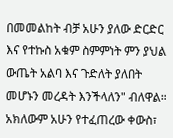በመመልከት ብቻ አሁን ያለው ድርድር እና የተኩስ አቁም ስምምነት ምን ያህል ውጤት አልባ እና ጉድለት ያለበት መሆኑን መረዳት እንችላለን" ብለዋል።
አክለውም አሁን የተፈጠረው ቀውስ፣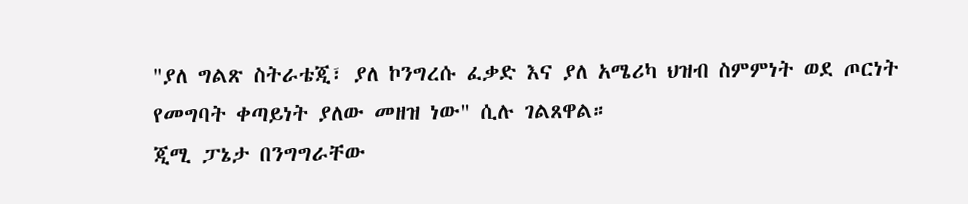"ያለ ግልጽ ስትራቴጂ፣ ያለ ኮንግረሱ ፈቃድ እና ያለ አሜሪካ ህዝብ ስምምነት ወደ ጦርነት የመግባት ቀጣይነት ያለው መዘዝ ነው" ሲሉ ገልጸዋል።
ጂሚ ፓኔታ በንግግራቸው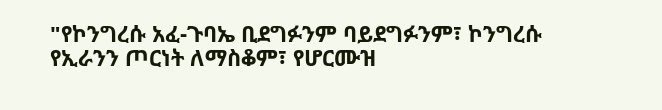"የኮንግረሱ አፈ-ጉባኤ ቢደግፉንም ባይደግፉንም፣ ኮንግረሱ የኢራንን ጦርነት ለማስቆም፣ የሆርሙዝ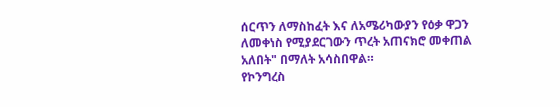ሰርጥን ለማስከፈት እና ለአሜሪካውያን የዕቃ ዋጋን ለመቀነስ የሚያደርገውን ጥረት አጠናክሮ መቀጠል አለበት" በማለት አሳስበዋል።
የኮንግረስ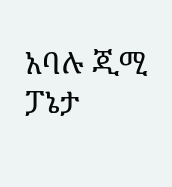አባሉ ጂሚ ፓኔታ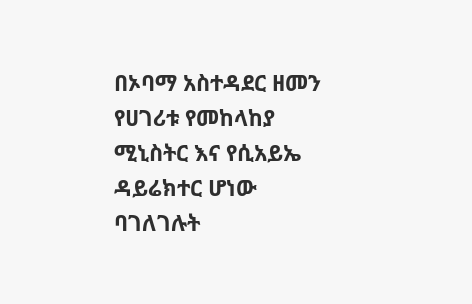በኦባማ አስተዳደር ዘመን የሀገሪቱ የመከላከያ ሚኒስትር እና የሲአይኤ ዳይሬክተር ሆነው ባገለገሉት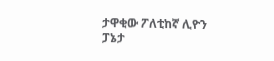ታዋቂው ፖለቲከኛ ሊዮን ፓኔታ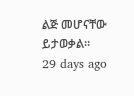ልጅ መሆናቸው ይታወቃል።
29 days ago